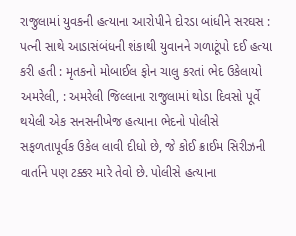રાજુલામાં યુવકની હત્યાના આરોપીને દોરડા બાંધીને સરઘસ : પત્ની સાથે આડાસંબંધની શંકાથી યુવાનને ગળાટૂંપો દઈ હત્યા કરી હતી : મૃતકનો મોબાઈલ ફોન ચાલુ કરતાં ભેદ ઉકેલાયો
અમરેલી, : અમરેલી જિલ્લાના રાજુલામાં થોડા દિવસો પૂર્વે થયેલી એક સનસનીખેજ હત્યાના ભેદનો પોલીસે સફળતાપૂર્વક ઉકેલ લાવી દીધો છે, જે કોઈ ક્રાઈમ સિરીઝની વાર્તાને પણ ટક્કર મારે તેવો છે. પોલીસે હત્યાના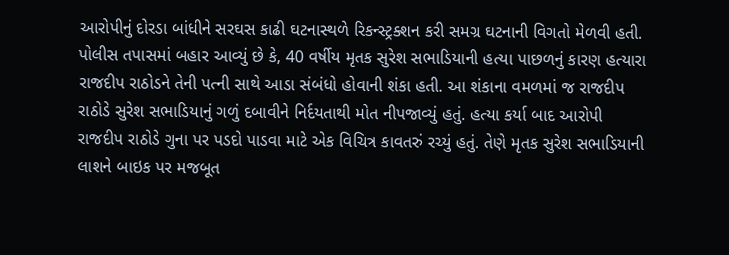આરોપીનું દોરડા બાંધીને સરઘસ કાઢી ઘટનાસ્થળે રિકન્સ્ટ્રક્શન કરી સમગ્ર ઘટનાની વિગતો મેળવી હતી.
પોલીસ તપાસમાં બહાર આવ્યું છે કે, 40 વર્ષીય મૃતક સુરેશ સભાડિયાની હત્યા પાછળનું કારણ હત્યારા રાજદીપ રાઠોડને તેની પત્ની સાથે આડા સંબંધો હોવાની શંકા હતી. આ શંકાના વમળમાં જ રાજદીપ રાઠોડે સુરેશ સભાડિયાનું ગળું દબાવીને નિર્દયતાથી મોત નીપજાવ્યું હતું. હત્યા કર્યા બાદ આરોપી રાજદીપ રાઠોડે ગુના પર પડદો પાડવા માટે એક વિચિત્ર કાવતરું રચ્યું હતું. તેણે મૃતક સુરેશ સભાડિયાની લાશને બાઇક પર મજબૂત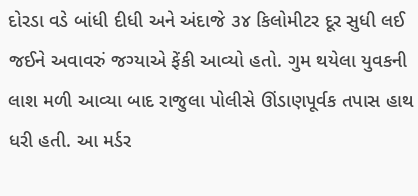દોરડા વડે બાંધી દીધી અને અંદાજે ૩૪ કિલોમીટર દૂર સુધી લઈ જઈને અવાવરું જગ્યાએ ફેંકી આવ્યો હતો. ગુમ થયેલા યુવકની લાશ મળી આવ્યા બાદ રાજુલા પોલીસે ઊંડાણપૂર્વક તપાસ હાથ ધરી હતી. આ મર્ડર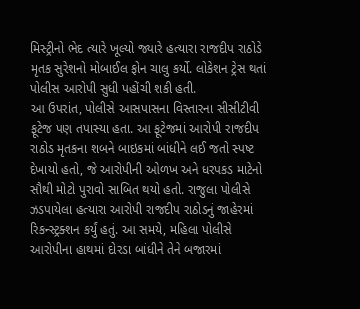મિસ્ટ્રીનો ભેદ ત્યારે ખૂલ્યો જ્યારે હત્યારા રાજદીપ રાઠોડે મૃતક સુરેશનો મોબાઈલ ફોન ચાલુ કર્યો. લોકેશન ટ્રેસ થતાં પોલીસ આરોપી સુધી પહોંચી શકી હતી.
આ ઉપરાંત, પોલીસે આસપાસના વિસ્તારના સીસીટીવી ફૂટેજ પણ તપાસ્યા હતા. આ ફૂટેજમાં આરોપી રાજદીપ રાઠોડ મૃતકના શબને બાઇકમાં બાંધીને લઈ જતો સ્પષ્ટ દેખાયો હતો, જે આરોપીની ઓળખ અને ધરપકડ માટેનો સૌથી મોટો પુરાવો સાબિત થયો હતો. રાજુલા પોલીસે ઝડપાયેલા હત્યારા આરોપી રાજદીપ રાઠોડનું જાહેરમાં રિકન્સ્ટ્રક્શન કર્યું હતું. આ સમયે, મહિલા પોલીસે આરોપીના હાથમાં દોરડા બાંધીને તેને બજારમાં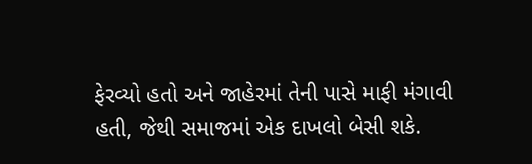ફેરવ્યો હતો અને જાહેરમાં તેની પાસે માફી મંગાવી હતી, જેથી સમાજમાં એક દાખલો બેસી શકે.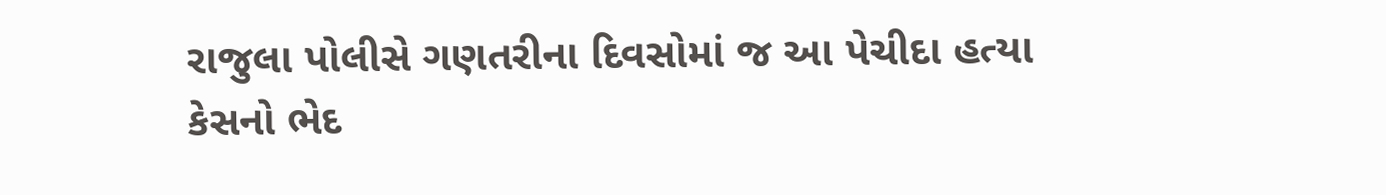રાજુલા પોલીસે ગણતરીના દિવસોમાં જ આ પેચીદા હત્યા કેસનો ભેદ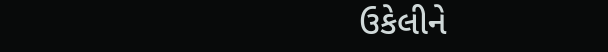ઉકેલીને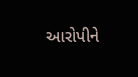આરોપીને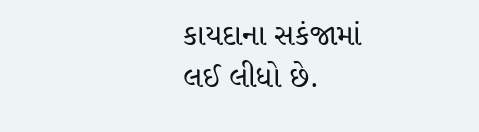કાયદાના સકંજામાં લઈ લીધો છે.